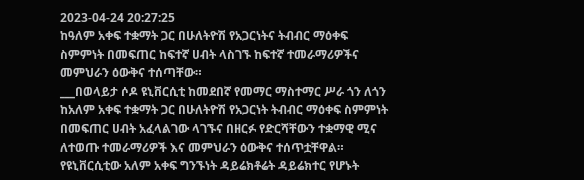2023-04-24 20:27:25
ከዓለም አቀፍ ተቋማት ጋር በሁለትዮሽ የአጋርነትና ትብብር ማዕቀፍ ስምምነት በመፍጠር ከፍተኛ ሀብት ላስገኙ ከፍተኛ ተመራማሪዎችና መምህራን ዕውቅና ተሰጣቸው።
___በወላይታ ሶዶ ዩኒቨርሲቲ ከመደበኛ የመማር ማስተማር ሥራ ጎን ለጎን ከአለም አቀፍ ተቋማት ጋር በሁለትዮሽ የአጋርነት ትብብር ማዕቀፍ ስምምነት በመፍጠር ሀብት አፈላልገው ላገኙና በዘርፉ የድርሻቸውን ተቋማዊ ሚና ለተወጡ ተመራማሪዎች እና መምህራን ዕውቅና ተሰጥቷቸዋል።
የዩኒቨርሲቲው አለም አቀፍ ግንኙነት ዳይሬክቶሬት ዳይሬክተር የሆኑት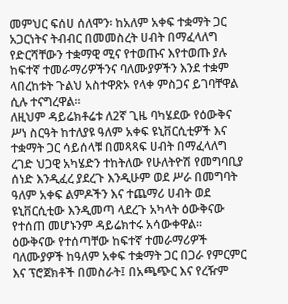መምህር ፍሰሀ ሰለሞን፡ ከአለም አቀፍ ተቋማት ጋር አጋርነትና ትብብር በመመስረት ሀብት በማፈላለግ የድርሻቸውን ተቋማዊ ሚና የተወጡና እየተወጡ ያሉ ከፍተኛ ተመራማሪዎችንና ባለሙያዎችን እንደ ተቋም ላበረከቱት ጉልህ አስተዋጽኦ የላቀ ምስጋና ይገባቸዋል ሲሉ ተናግረዋል።
ለዚህም ዳይሬክቶሬቱ ለ2ኛ ጊዜ ባካሄደው የዕውቅና ሥነ ስርዓት ከተለያዩ ዓለም አቀፍ ዩኒቨርሲቲዎች እና ተቋማት ጋር ሳይሰላቹ በመጻጻፍ ሀብት በማፈላለግ ረገድ ህጋዊ አካሄድን ተከትለው የሁለትዮሽ የመግባቢያ ሰነድ እንዲፈረ ያደረጉ እንዲሁም ወደ ሥራ በመግባት ዓለም አቀፍ ልምዶችን እና ተጨማሪ ሀብት ወደ ዩኒቨርሲቲው እንዲመጣ ላደረጉ አካላት ዕውቅናው የተሰጠ መሆኑንም ዳይሬክተሩ አሳውቀዋል።
ዕውቅናው የተሰጣቸው ከፍተኛ ተመራማሪዎች ባለሙያዎች ከዓለም አቀፍ ተቋማት ጋር በጋራ የምርምር እና ፕሮጀክቶች በመስራት፤ በአጫጭር እና የረዥም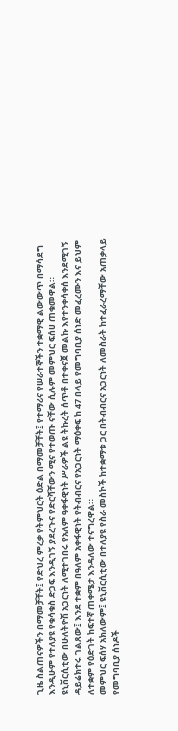ጊዜ ስልጠናዎችን በማመቻቸት፤ የድህረ ምረቃ የትምህርት ዕድል በማመቻቸት፤ የተማሪና የሠራተኞችን ተቋማዊ ልውውጥ በማሳደግ እንዲሁም የተለያዩ የቁሳቁስ ድጋፍ እንዲገኝ ያደረጉና የድርሻቸውን ሚና የተወጡ ናቸው ሲሉም መምህር ፍሰሀ ጠቁመዋል።
ዩኒቨርሲቲው በሁለትዮሽ አጋርነት ለሚተገበሩ የአለም ዓቀፋዊነት ሥራዎች ልዩ ትኩረት ሰጥቶ በተቀናጀ መልኩ እየተንቀሳቀሰ እንደሚገኝ ዳይሬክተሩ ገልጸው፤ እንደ ተቋም በዓለም አቀፋዊነት የትብብርና የአጋርነት ማዕቀፍ ከ 47 በላይ የመግባቢያ ሰነድ መፈረሙን እና ይህም ለተቋም የዕድገት ከፍተኛ ጠቀሜታ እንዳለው ተናግረዋል።
መምህር ፍሰሃ አክለውም፤ ዩኒቨርሲቲው በተለያዩ የስራ መስኮች ከተቋማቱ ጋር በትብብርና አጋርነት ለመስራት ከተፈራረማቸው አጠቃላይ የመግባቢያ ሰነዶች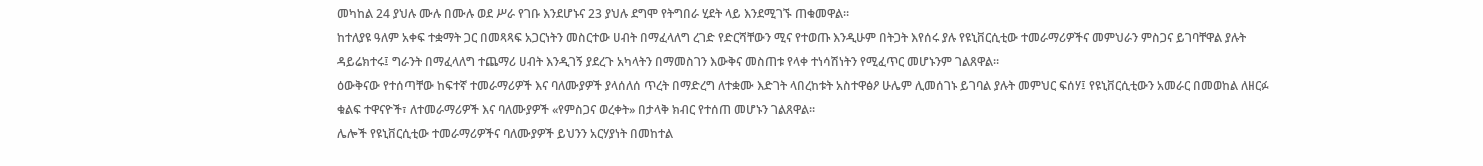መካከል 24 ያህሉ ሙሉ በሙሉ ወደ ሥራ የገቡ እንደሆኑና 23 ያህሉ ደግሞ የትግበራ ሂደት ላይ እንደሚገኙ ጠቁመዋል።
ከተለያዩ ዓለም አቀፍ ተቋማት ጋር በመጻጻፍ አጋርነትን መስርተው ሀብት በማፈላለግ ረገድ የድርሻቸውን ሚና የተወጡ እንዲሁም በትጋት እየሰሩ ያሉ የዩኒቨርሲቲው ተመራማሪዎችና መምህራን ምስጋና ይገባቸዋል ያሉት ዳይሬክተሩ፤ ግራንት በማፈላለግ ተጨማሪ ሀብት እንዲገኝ ያደረጉ አካላትን በማመስገን እውቅና መስጠቱ የላቀ ተነሳሽነትን የሚፈጥር መሆኑንም ገልጸዋል።
ዕውቅናው የተሰጣቸው ከፍተኛ ተመራማሪዎች እና ባለሙያዎች ያላሰለሰ ጥረት በማድረግ ለተቋሙ እድገት ላበረከቱት አስተዋፅዖ ሁሌም ሊመሰገኑ ይገባል ያሉት መምህር ፍሰሃ፤ የዩኒቨርሲቲውን አመራር በመወከል ለዘርፉ ቁልፍ ተዋናዮች፣ ለተመራማሪዎች እና ባለሙያዎች «የምስጋና ወረቀት» በታላቅ ክብር የተሰጠ መሆኑን ገልጸዋል።
ሌሎች የዩኒቨርሲቲው ተመራማሪዎችና ባለሙያዎች ይህንን አርሃያነት በመከተል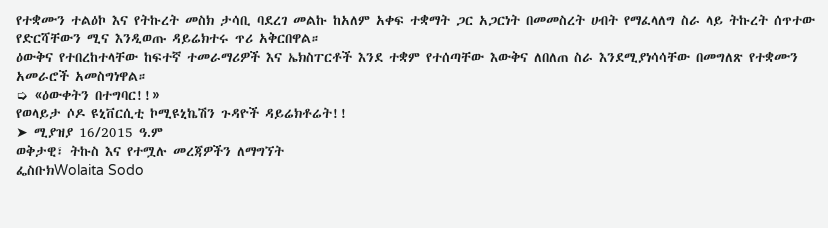የተቋሙን ተልዕኮ እና የትኩረት መስክ ታሳቢ ባደረገ መልኩ ከአለም አቀፍ ተቋማት ጋር አጋርነት በመመስረት ሀብት የማፈላለግ ስራ ላይ ትኩረት ሰጥተው የድርሻቸውን ሚና እንዲወጡ ዳይሬክተሩ ጥሪ አቅርበዋል።
ዕውቅና የተበረከተላቸው ከፍተኛ ተመራማሪዎች እና ኤክስፐርቶች እንደ ተቋም የተሰጣቸው እውቅና ለበለጠ ስራ እንደሚያነሳሳቸው በመግለጽ የተቋሙን አመራሮች አመስግነዋል።
➭ «ዕውቀትን በተግባር!!»
የወላይታ ሶዶ ዩኒቨርሲቲ ኮሚዩኒኬሽን ጉዳዮች ዳይሬክቶሬት!!
➤ ሚያዝያ 16/2015 ዓ.ም
ወቅታዊ፣ ትኩስ እና የተሟሉ መረጃዎችን ለማግኘት
ፌስቡክWolaita Sodo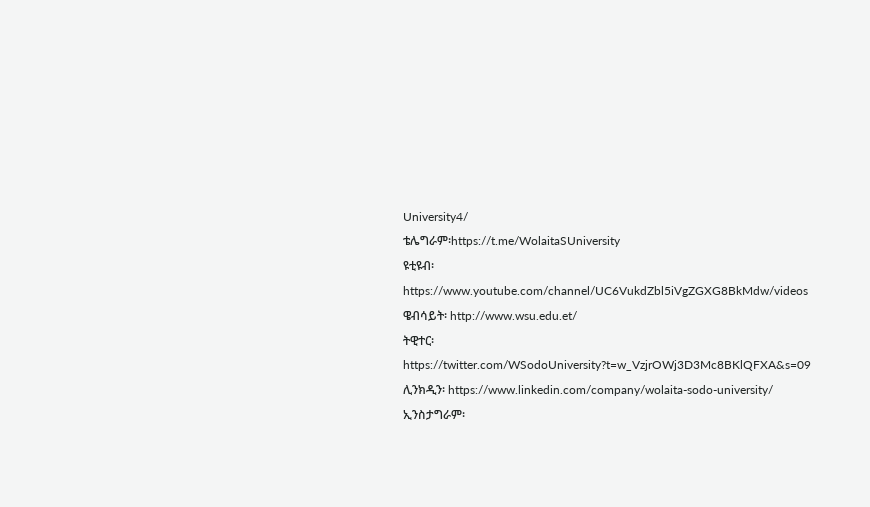University4/
ቴሌግራም፡https://t.me/WolaitaSUniversity
ዩቲዩብ፡ https://www.youtube.com/channel/UC6VukdZbl5iVgZGXG8BkMdw/videos
ዌብሳይት፡ http://www.wsu.edu.et/
ትዊተር፡ https://twitter.com/WSodoUniversity?t=w_VzjrOWj3D3Mc8BKlQFXA&s=09
ሊንክዲን፡ https://www.linkedin.com/company/wolaita-sodo-university/
ኢንስታግራም፡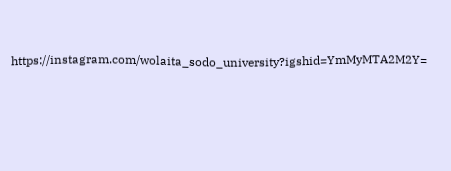https://instagram.com/wolaita_sodo_university?igshid=YmMyMTA2M2Y=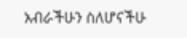አብራችሁን ስለሆናችሁ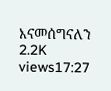እናመሰግናለን
2.2K views17:27